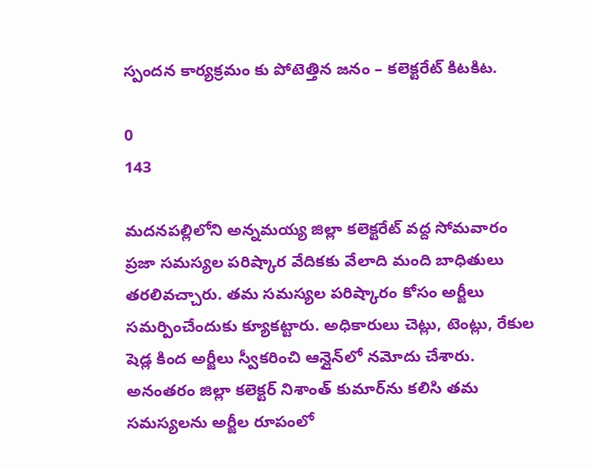స్పందన కార్యక్రమం కు పోటెత్తిన జనం – కలెక్టరేట్ కిటకిట.

0
143

మదనపల్లిలోని అన్నమయ్య జిల్లా కలెక్టరేట్ వద్ద సోమవారం ప్రజా సమస్యల పరిష్కార వేదికకు వేలాది మంది బాధితులు తరలివచ్చారు. తమ సమస్యల పరిష్కారం కోసం అర్జీలు సమర్పించేందుకు క్యూకట్టారు. అధికారులు చెట్లు, టెంట్లు, రేకుల షెడ్ల కింద అర్జీలు స్వీకరించి ఆన్లైన్‌లో నమోదు చేశారు. అనంతరం జిల్లా కలెక్టర్ నిశాంత్ కుమార్‌ను కలిసి తమ సమస్యలను అర్జీల రూపంలో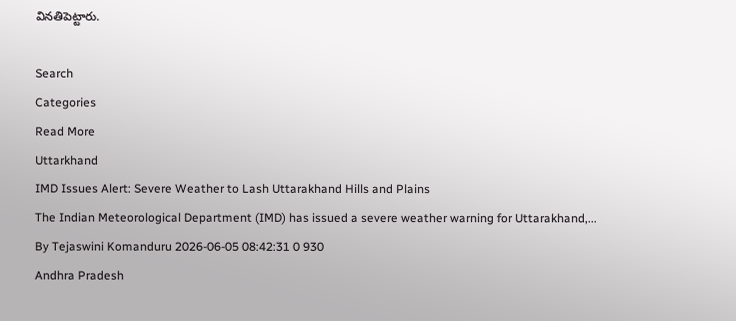వినతిపెట్టారు.

Search
Categories
Read More
Uttarkhand
IMD Issues Alert: Severe Weather to Lash Uttarakhand Hills and Plains
The Indian Meteorological Department (IMD) has issued a severe weather warning for Uttarakhand,...
By Tejaswini Komanduru 2026-06-05 08:42:31 0 930
Andhra Pradesh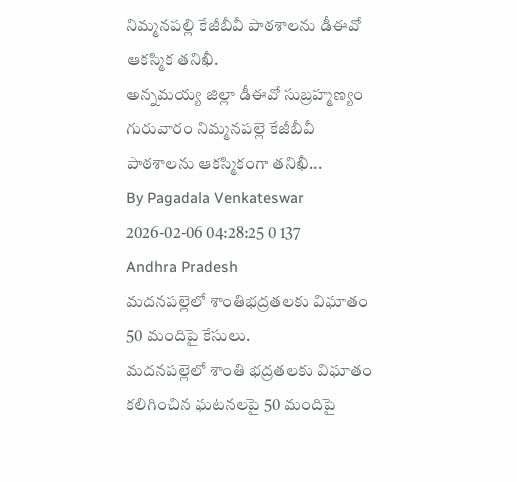నిమ్మనపల్లి కేజీబీవీ పాఠశాల‌ను డీఈవో ఆకస్మిక తనిఖీ.
అన్నమయ్య జిల్లా డీఈవో సుబ్రహ్మణ్యం గురువారం నిమ్మనపల్లె కేజీబీవీ పాఠశాలను ఆకస్మికంగా తనిఖీ...
By Pagadala Venkateswar 2026-02-06 04:28:25 0 137
Andhra Pradesh
మదనపల్లెలో శాంతిభద్రతలకు విఘాతం 50 మందిపై కేసులు.
మదనపల్లెలో శాంతి భద్రతలకు విఘాతం కలిగించిన ఘటనలపై 50 మందిపై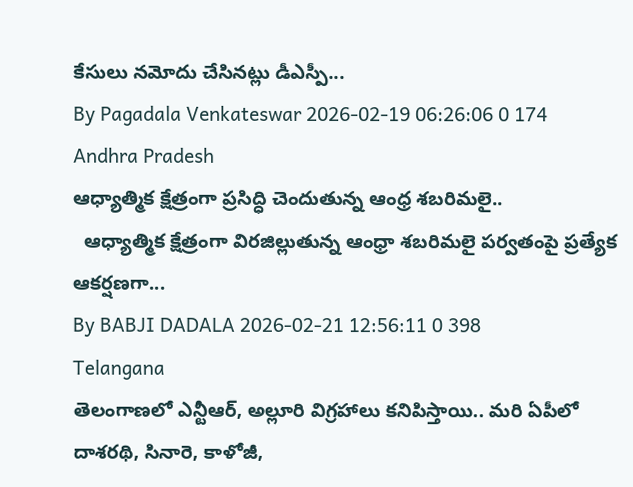కేసులు నమోదు చేసినట్లు డీఎస్పీ...
By Pagadala Venkateswar 2026-02-19 06:26:06 0 174
Andhra Pradesh
ఆధ్యాత్మిక క్షేత్రంగా ప్రసిద్ధి చెందుతున్న ఆంధ్ర శబరిమలై..
  ఆధ్యాత్మిక క్షేత్రంగా విరజిల్లుతున్న ఆంధ్రా శబరిమలై పర్వతంపై ప్రత్యేక ఆకర్షణగా...
By BABJI DADALA 2026-02-21 12:56:11 0 398
Telangana
తెలంగాణలో ఎన్టీఆర్, అల్లూరి విగ్రహాలు కనిపిస్తాయి.. మరి ఏపీలో దాశరథి, సినారె, కాళోజీ,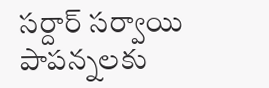సర్దార్ సర్వాయి పాపన్నలకు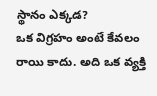స్థానం ఎక్కడ?
ఒక విగ్రహం అంటే కేవలం రాయి కాదు. అది ఒక వ్యక్తి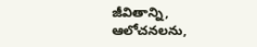జీవితాన్ని, ఆలోచనలను,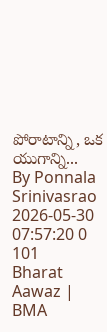పోరాటాన్ని, ఒక యుగాన్ని...
By Ponnala Srinivasrao 2026-05-30 07:57:20 0 101
Bharat Aawaz | BMA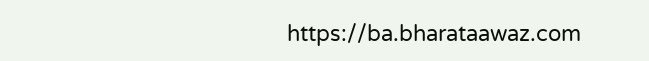https://ba.bharataawaz.com